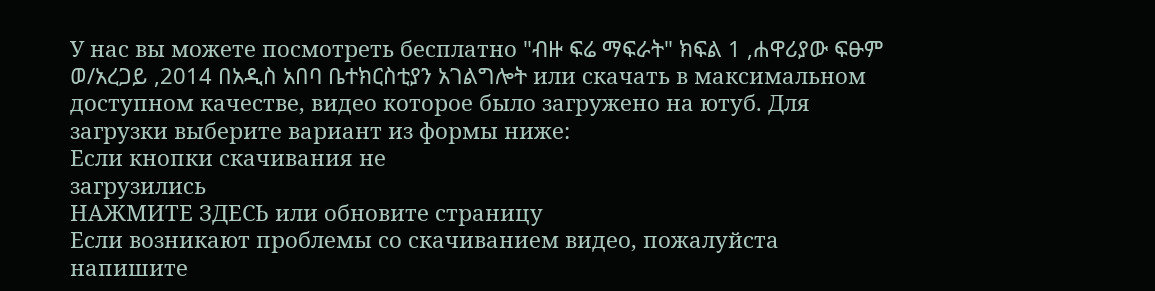У нас вы можете посмотреть бесплатно "ብዙ ፍሬ ማፍራት" ክፍል 1 ,ሐዋሪያው ፍፁም ወ/አረጋይ ,2014 በአዲስ አበባ ቤተክርስቲያን አገልግሎት или скачать в максимальном доступном качестве, видео которое было загружено на ютуб. Для загрузки выберите вариант из формы ниже:
Если кнопки скачивания не
загрузились
НАЖМИТЕ ЗДЕСЬ или обновите страницу
Если возникают проблемы со скачиванием видео, пожалуйста напишите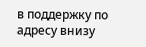в поддержку по адресу внизу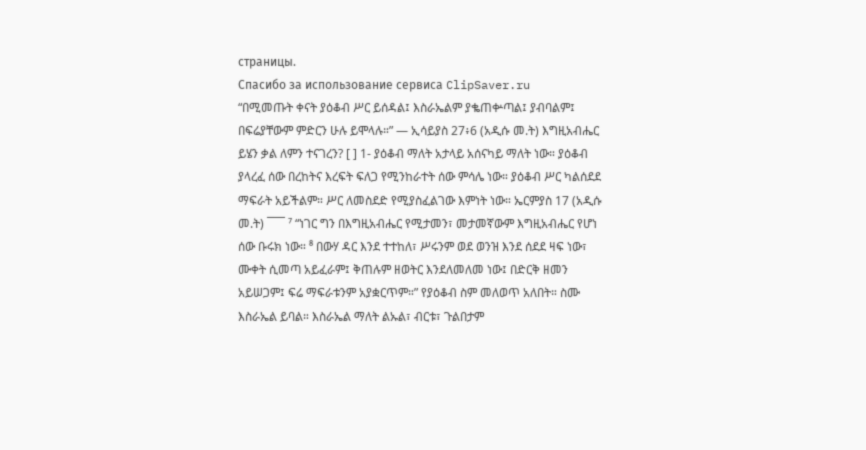страницы.
Спасибо за использование сервиса ClipSaver.ru
“በሚመጡት ቀናት ያዕቆብ ሥር ይሰዳል፤ እስራኤልም ያቈጠቍጣል፤ ያብባልም፤ በፍሬያቸውም ምድርን ሁሉ ይሞላሉ።” — ኢሳይያስ 27፥6 (አዲሱ መ.ት) እግዚአብሔር ይሄን ቃል ለምን ተናገረን? [ ] 1- ያዕቆብ ማለት አታላይ አሰናካይ ማለት ነው። ያዕቆብ ያላረፈ ሰው በረከትና እረፍት ፍለጋ የሚንከራተት ሰው ምሳሌ ነው። ያዕቆብ ሥር ካልሰደደ ማፍራት አይችልም። ሥር ለመስደድ የሚያስፈልገው እምነት ነው። ኤርምያስ 17 (አዲሱ መ.ት) ¯¯¯ ⁷ “ነገር ግን በእግዚአብሔር የሚታመን፣ መታመኛውም እግዚአብሔር የሆነ ሰው ቡሩክ ነው። ⁸ በውሃ ዳር እንደ ተተከለ፣ ሥሩንም ወደ ወንዝ እንደ ሰደደ ዛፍ ነው፣ ሙቀት ሲመጣ አይፈራም፤ ቅጠሉም ዘወትር እንደለመለመ ነው፤ በድርቅ ዘመን አይሠጋም፤ ፍሬ ማፍራቱንም አያቋርጥም።” የያዕቆብ ስም መለወጥ አለበት። ስሙ እስራኤል ይባል። እስራኤል ማለት ልኡል፣ ብርቱ፣ ጉልበታም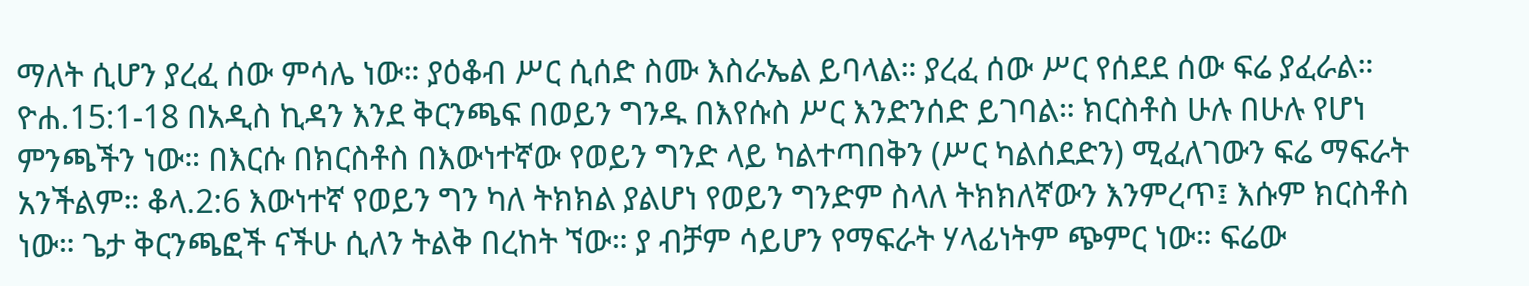ማለት ሲሆን ያረፈ ሰው ምሳሌ ነው። ያዕቆብ ሥር ሲሰድ ስሙ እስራኤል ይባላል። ያረፈ ሰው ሥር የሰደደ ሰው ፍሬ ያፈራል። ዮሐ.15:1-18 በአዲስ ኪዳን እንደ ቅርንጫፍ በወይን ግንዱ በእየሱስ ሥር እንድንሰድ ይገባል። ክርስቶስ ሁሉ በሁሉ የሆነ ምንጫችን ነው። በእርሱ በክርስቶስ በእውነተኛው የወይን ግንድ ላይ ካልተጣበቅን (ሥር ካልሰደድን) ሚፈለገውን ፍሬ ማፍራት አንችልም። ቆላ.2:6 እውነተኛ የወይን ግን ካለ ትክክል ያልሆነ የወይን ግንድም ስላለ ትክክለኛውን እንምረጥ፤ እሱም ክርስቶስ ነው። ጌታ ቅርንጫፎች ናችሁ ሲለን ትልቅ በረከት ኘው። ያ ብቻም ሳይሆን የማፍራት ሃላፊነትም ጭምር ነው። ፍሬው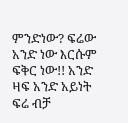ምንድነው? ፍሬው አንድ ነው እርሱም ፍቅር ነው!! አንድ ዛፍ አንድ አይነት ፍሬ ብቻ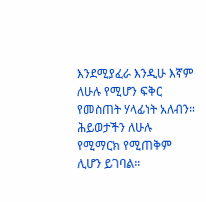እንደሚያፈራ እንዲሁ እኛም ለሁሉ የሚሆን ፍቅር የመስጠት ሃላፊነት አለብን። ሕይወታችን ለሁሉ የሚማርክ የሚጠቅም ሊሆን ይገባል።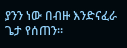ያንን ነው በብዙ እንድናፈራ ጌታ የሰጠን።